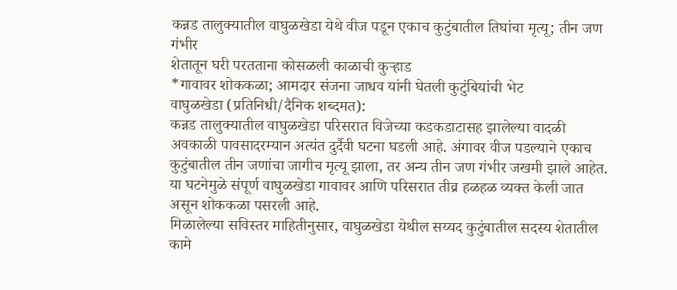कन्नड तालुक्यातील वाघुळखेडा येथे वीज पडून एकाच कुटुंबातील तिघांचा मृत्यू; तीन जण गंभीर
शेतातून घरी परतताना कोसळली काळाची कुऱ्हाड
*गावावर शोककळा; आमदार संजना जाधव यांनी घेतली कुटुंबियांची भेट
वाघुळखेडा (प्रतिनिधी/दैनिक शब्दमत):
कन्नड तालुक्यातील वाघुळखेडा परिसरात विजेच्या कडकडाटासह झालेल्या वादळी अवकाळी पावसादरम्यान अत्यंत दुर्दैवी घटना घडली आहे. अंगावर वीज पडल्याने एकाच कुटुंबातील तीन जणांचा जागीच मृत्यू झाला, तर अन्य तीन जण गंभीर जखमी झाले आहेत. या घटनेमुळे संपूर्ण वाघुळखेडा गावावर आणि परिसरात तीव्र हळहळ व्यक्त केली जात असून शोककळा पसरली आहे.
मिळालेल्या सविस्तर माहितीनुसार, वाघुळखेडा येथील सय्यद कुटुंबातील सदस्य शेतातील कामे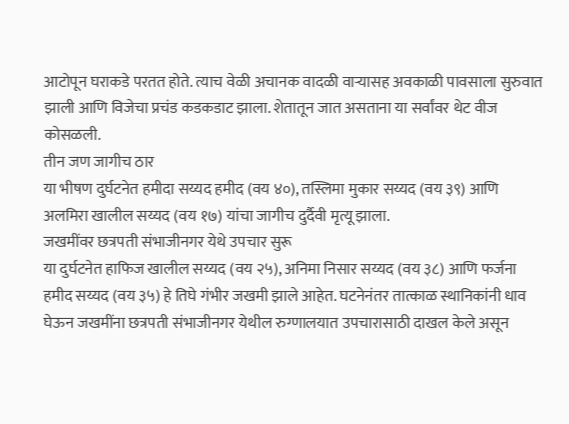आटोपून घराकडे परतत होते. त्याच वेळी अचानक वादळी वाऱ्यासह अवकाळी पावसाला सुरुवात झाली आणि विजेचा प्रचंड कडकडाट झाला. शेतातून जात असताना या सर्वांवर थेट वीज कोसळली.
तीन जण जागीच ठार
या भीषण दुर्घटनेत हमीदा सय्यद हमीद (वय ४०), तस्लिमा मुकार सय्यद (वय ३९) आणि अलमिरा खालील सय्यद (वय १७) यांचा जागीच दुर्दैवी मृत्यू झाला.
जखमींवर छत्रपती संभाजीनगर येथे उपचार सुरू
या दुर्घटनेत हाफिज खालील सय्यद (वय २५), अनिमा निसार सय्यद (वय ३८) आणि फर्जना हमीद सय्यद (वय ३५) हे तिघे गंभीर जखमी झाले आहेत. घटनेनंतर तात्काळ स्थानिकांनी धाव घेऊन जखमींना छत्रपती संभाजीनगर येथील रुग्णालयात उपचारासाठी दाखल केले असून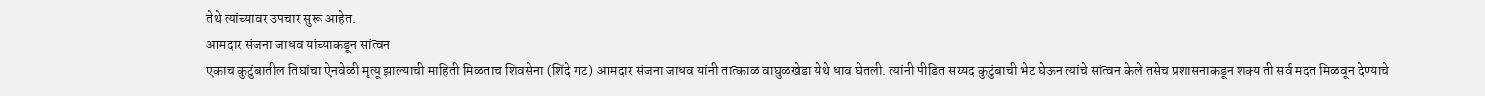तेथे त्यांच्यावर उपचार सुरू आहेत.
आमदार संजना जाधव यांच्याकडून सांत्वन
एकाच कुटुंबातील तिघांचा ऐनवेळी मृत्यू झाल्याची माहिती मिळताच शिवसेना (शिंदे गट) आमदार संजना जाधव यांनी तात्काळ वाघुळखेडा येथे धाव घेतली. त्यांनी पीडित सय्यद कुटुंबाची भेट घेऊन त्यांचे सांत्वन केले तसेच प्रशासनाकडून शक्य ती सर्व मदत मिळवून देण्याचे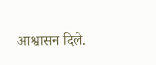आश्वासन दिले.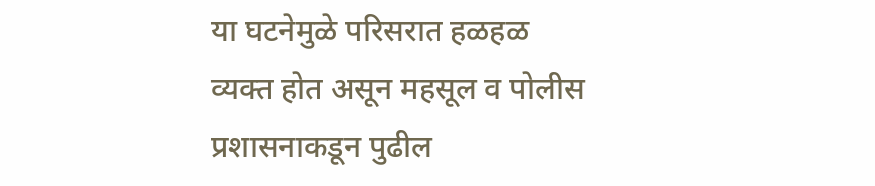या घटनेमुळे परिसरात हळहळ व्यक्त होत असून महसूल व पोलीस प्रशासनाकडून पुढील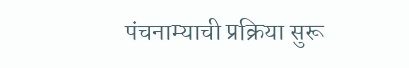पंचनाम्याची प्रक्रिया सुरू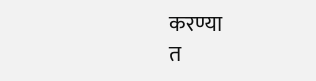करण्या
त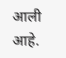आली आहे.